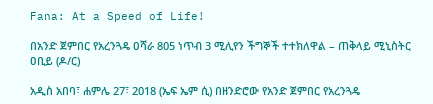Fana: At a Speed of Life!

በአንድ ጀምበር የአረንጓዴ ዐሻራ 805 ነጥብ 3 ሚሊየን ችግኞች ተተክለዋል – ጠቅላይ ሚኒስትር ዐቢይ (ዶ/ር)

አዲስ አበባ፣ ሐምሌ 27፣ 2018 (ኤፍ ኤም ሲ) በዘንድሮው የአንድ ጀምበር የአረንጓዴ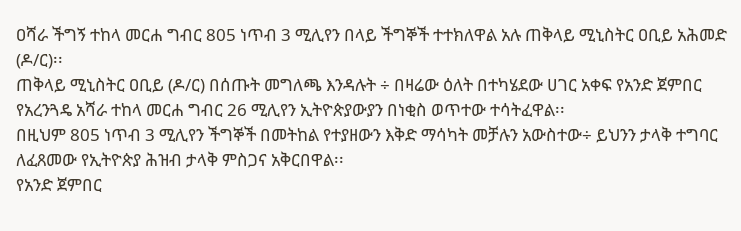ዐሻራ ችግኝ ተከላ መርሐ ግብር 805 ነጥብ 3 ሚሊየን በላይ ችግኞች ተተክለዋል አሉ ጠቅላይ ሚኒስትር ዐቢይ አሕመድ (ዶ/ር)፡፡
ጠቅላይ ሚኒስትር ዐቢይ (ዶ/ር) በሰጡት መግለጫ እንዳሉት ÷ በዛሬው ዕለት በተካሄደው ሀገር አቀፍ የአንድ ጀምበር የአረንጓዴ አሻራ ተከላ መርሐ ግብር 26 ሚሊየን ኢትዮጵያውያን በነቂስ ወጥተው ተሳትፈዋል፡፡
በዚህም 805 ነጥብ 3 ሚሊየን ችግኞች በመትከል የተያዘውን እቅድ ማሳካት መቻሉን አውስተው÷ ይህንን ታላቅ ተግባር ለፈጸመው የኢትዮጵያ ሕዝብ ታላቅ ምስጋና አቅርበዋል፡፡
የአንድ ጀምበር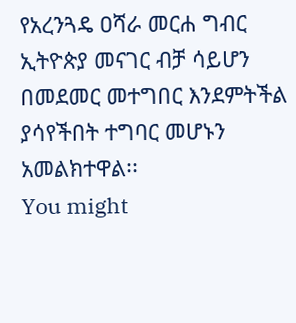የአረንጓዴ ዐሻራ መርሐ ግብር ኢትዮጵያ መናገር ብቻ ሳይሆን በመደመር መተግበር እንደምትችል ያሳየችበት ተግባር መሆኑን አመልክተዋል፡፡
You might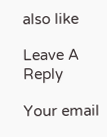also like

Leave A Reply

Your email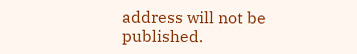address will not be published.